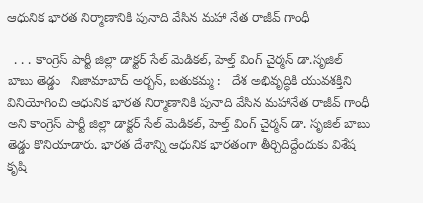ఆధునిక భారత నిర్మాణానికి పునాది వేసిన మహా నేత రాజీవ్ గాంధీ

  . . . కాంగ్రెస్ పార్టీ జిల్లా డాక్టర్ సేల్ మెడికల్, హెల్త్ వింగ్ చైర్మన్ డా.సృజిల్ బాబు తెడ్డు   నిజామాబాద్ అర్బన్, బతుకమ్మ :   దేశ అభివృద్ధికి యువశక్తిని వినియోగించి ఆధునిక భారత నిర్మాణానికి పునాది వేసిన మహానేత రాజీవ్ గాంధీ అని కాంగ్రెస్ పార్టీ జిల్లా డాక్టర్ సేల్ మెడికల్, హెల్త్ వింగ్ చైర్మన్ డా. సృజిల్ బాబు తెడ్డు కొనియాడారు. భారత దేశాన్ని ఆధునిక భారతంగా తీర్చిదిద్దేందుకు విశేష కృషి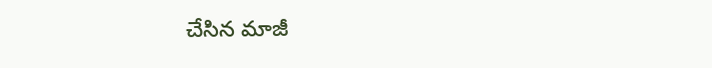చేసిన మాజీ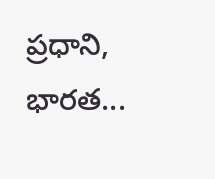ప్రధాని, భారత...